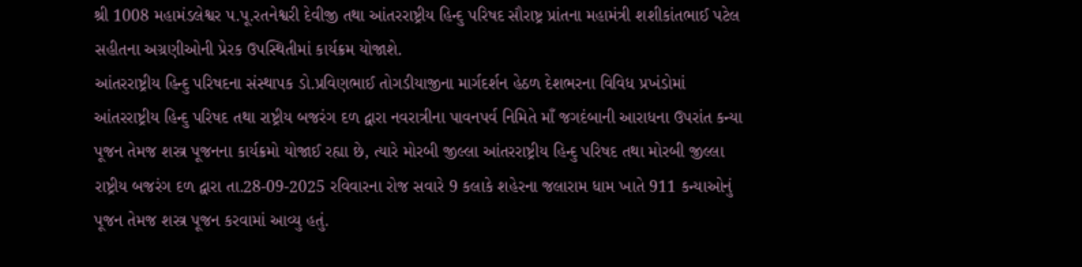શ્રી 1008 મહામંડલેશ્વર પ.પૂ.રતનેશ્વરી દેવીજી તથા આંતરરાષ્ટ્રીય હિન્દુ પરિષદ સૌરાષ્ટ્ર પ્રાંતના મહામંત્રી શશીકાંતભાઈ પટેલ સહીતના અગ્રણીઓની પ્રેરક ઉપસ્થિતીમાં કાર્યક્રમ યોજાશે.
આંતરરાષ્ટ્રીય હિન્દુ પરિષદના સંસ્થાપક ડો.પ્રવિણભાઈ તોગડીયાજીના માર્ગદર્શન હેઠળ દેશભરના વિવિધ પ્રખંડોમાં આંતરરાષ્ટ્રીય હિન્દુ પરિષદ તથા રાષ્ટ્રીય બજરંગ દળ દ્વારા નવરાત્રીના પાવનપર્વ નિમિતે માઁ જગદંબાની આરાધના ઉપરાંત કન્યા પૂજન તેમજ શસ્ત્ર પૂજનના કાર્યક્રમો યોજાઈ રહ્યા છે, ત્યારે મોરબી જીલ્લા આંતરરાષ્ટ્રીય હિન્દુ પરિષદ તથા મોરબી જીલ્લા રાષ્ટ્રીય બજરંગ દળ દ્વારા તા.28-09-2025 રવિવારના રોજ સવારે 9 કલાકે શહેરના જલારામ ધામ ખાતે 911 કન્યાઓનું પૂજન તેમજ શસ્ત્ર પૂજન કરવામાં આવ્યુ હતું.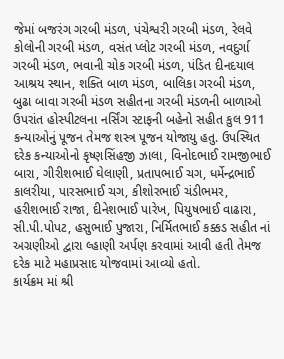જેમાં બજરંગ ગરબી મંડળ, પંચેશ્વરી ગરબી મંડળ, રેલવે કોલોની ગરબી મંડળ, વસંત પ્લોટ ગરબી મંડળ, નવદુર્ગા ગરબી મંડળ, ભવાની ચોક ગરબી મંડળ, પંડિત દીનદયાલ આશ્રય સ્થાન, શક્તિ બાળ મંડળ, બાલિકા ગરબી મંડળ, બુઢા બાવા ગરબી મંડળ સહીતના ગરબી મંડળની બાળાઓ ઉપરાંત હોસ્પીટલના નર્સિંગ સ્ટાફની બહેનો સહીત કુલ 911 કન્યાઓનું પૂજન તેમજ શસ્ત્ર પૂજન યોજાયુ હતુ. ઉપસ્થિત દરેક કન્યાઓનો કૃષ્ણસિંહજી ઝાલા, વિનોદભાઈ રામજીભાઈ બારા, ગીરીશભાઈ ઘેલાણી, પ્રતાપભાઈ ચગ, ધર્મેન્દ્રભાઈ કાલરીયા, પારસભાઈ ચગ, કીશોરભાઈ ચંડીભમર, હરીશભાઈ રાજા, દીનેશભાઈ પારેખ, પિયુષભાઈ વાઢારા, સી.પી.પોપટ, હસુભાઈ પુજારા, નિર્મિતભાઈ કક્કડ સહીત નાં અગ્રણીઓ દ્વારા લ્હાણી અર્પણ કરવામાં આવી હતી તેમજ દરેક માટે મહાપ્રસાદ યોજવામાં આવ્યો હતો.
કાર્યક્રમ માં શ્રી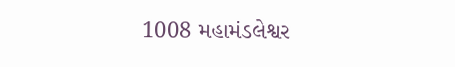1008 મહામંડલેશ્વર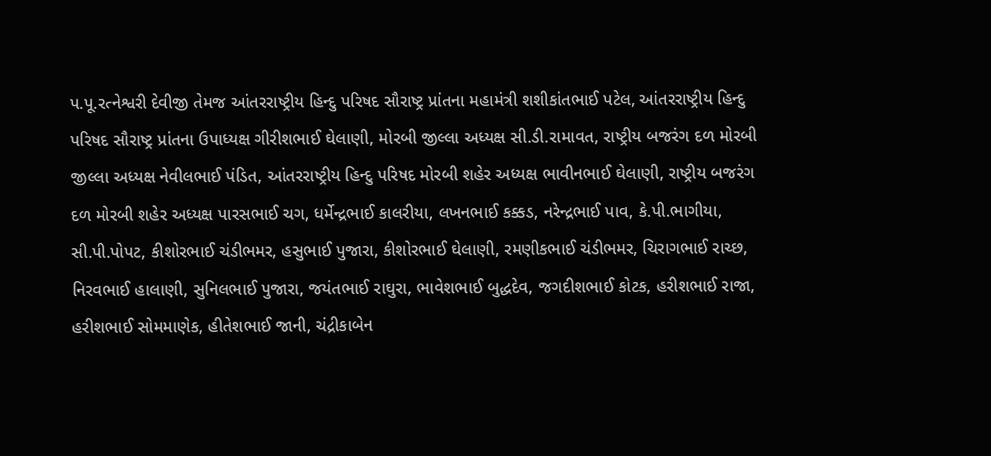પ.પૂ.રત્નેશ્વરી દેવીજી તેમજ આંતરરાષ્ટ્રીય હિન્દુ પરિષદ સૌરાષ્ટ્ર પ્રાંતના મહામંત્રી શશીકાંતભાઈ પટેલ, આંતરરાષ્ટ્રીય હિન્દુ પરિષદ સૌરાષ્ટ્ર પ્રાંતના ઉપાધ્યક્ષ ગીરીશભાઈ ઘેલાણી, મોરબી જીલ્લા અધ્યક્ષ સી.ડી.રામાવત, રાષ્ટ્રીય બજરંગ દળ મોરબી જીલ્લા અધ્યક્ષ નેવીલભાઈ પંડિત, આંતરરાષ્ટ્રીય હિન્દુ પરિષદ મોરબી શહેર અધ્યક્ષ ભાવીનભાઈ ઘેલાણી, રાષ્ટ્રીય બજરંગ દળ મોરબી શહેર અધ્યક્ષ પારસભાઈ ચગ, ધર્મેન્દ્રભાઈ કાલરીયા, લખનભાઈ કક્કડ, નરેન્દ્રભાઈ પાવ, કે.પી.ભાગીયા, સી.પી.પોપટ, કીશોરભાઈ ચંડીભમર, હસુભાઈ પુજારા, કીશોરભાઈ ઘેલાણી, રમણીકભાઈ ચંડીભમર, ચિરાગભાઈ રાચ્છ, નિરવભાઈ હાલાણી, સુનિલભાઈ પુજારા, જયંતભાઈ રાઘુરા, ભાવેશભાઈ બુદ્ધદેવ, જગદીશભાઈ કોટક, હરીશભાઈ રાજા, હરીશભાઈ સોમમાણેક, હીતેશભાઈ જાની, ચંદ્રીકાબેન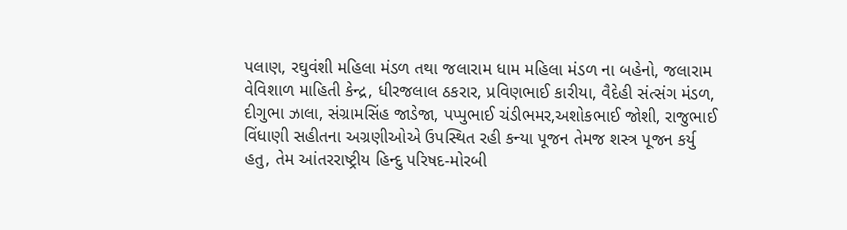પલાણ, રઘુવંશી મહિલા મંડળ તથા જલારામ ધામ મહિલા મંડળ ના બહેનો, જલારામ વેવિશાળ માહિતી કેન્દ્ર, ધીરજલાલ ઠકરાર, પ્રવિણભાઈ કારીયા, વૈદેહી સંત્સંગ મંડળ, દીગુભા ઝાલા, સંગ્રામસિંહ જાડેજા, પપ્પુભાઈ ચંડીભમર,અશોકભાઈ જોશી, રાજુભાઈ વિંધાણી સહીતના અગ્રણીઓએ ઉપસ્થિત રહી કન્યા પૂજન તેમજ શસ્ત્ર પૂજન કર્યુ હતુ, તેમ આંતરરાષ્ટ્રીય હિન્દુ પરિષદ-મોરબી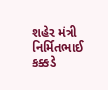શહેર મંત્રી નિર્મિતભાઈ કક્કડે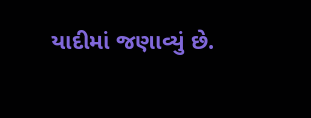યાદીમાં જણાવ્યું છે.